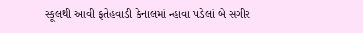સ્કૂલથી આવી ફતેહવાડી કેનાલમાં ન્હાવા પડેલાં બે સગીર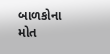બાળકોના મોત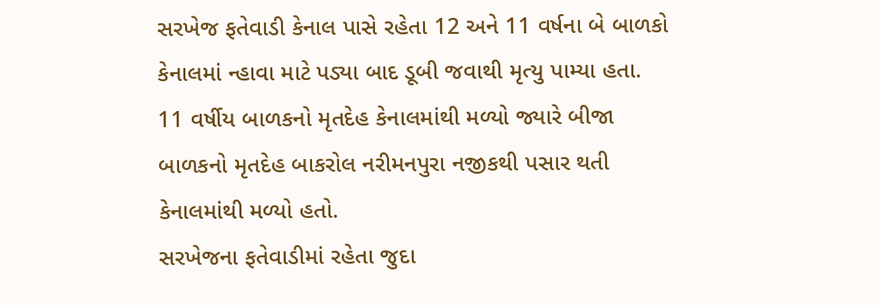સરખેજ ફતેવાડી કેનાલ પાસે રહેતા 12 અને 11 વર્ષના બે બાળકો કેનાલમાં ન્હાવા માટે પડ્યા બાદ ડૂબી જવાથી મૃત્યુ પામ્યા હતા. 11 વર્ષીય બાળકનો મૃતદેહ કેનાલમાંથી મળ્યો જ્યારે બીજા બાળકનો મૃતદેહ બાકરોલ નરીમનપુરા નજીકથી પસાર થતી કેનાલમાંથી મળ્યો હતો.
સરખેજના ફતેવાડીમાં રહેતા જુદા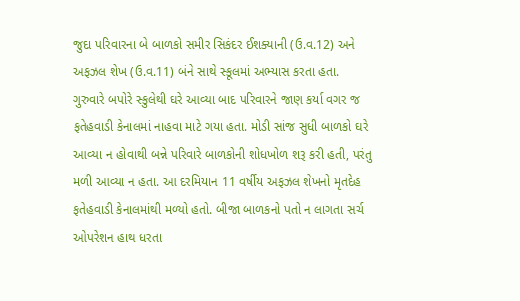જુદા પરિવારના બે બાળકો સમીર સિકંદર ઈશક્યાની (ઉ.વ.12) અને અફઝલ શેખ (ઉ.વ.11) બંને સાથે સ્કૂલમાં અભ્યાસ કરતા હતા. ગુરુવારે બપોરે સ્કુલેથી ઘરે આવ્યા બાદ પરિવારને જાણ કર્યા વગર જ ફતેહવાડી કેનાલમાં નાહવા માટે ગયા હતા. મોડી સાંજ સુધી બાળકો ઘરે આવ્યા ન હોવાથી બન્ને પરિવારે બાળકોની શોધખોળ શરૂ કરી હતી, પરંતુ મળી આવ્યા ન હતા. આ દરમિયાન 11 વર્ષીય અફઝલ શેખનો મૃતદેહ ફતેહવાડી કેનાલમાંથી મળ્યો હતો. બીજા બાળકનો પતો ન લાગતા સર્ચ ઓપરેશન હાથ ધરતા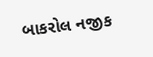બાકરોલ નજીક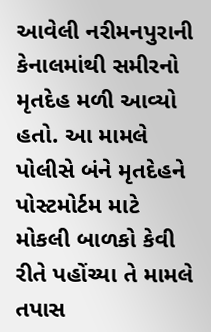આવેલી નરીમનપુરાની કેનાલમાંથી સમીરનો મૃતદેહ મળી આવ્યો હતો. આ મામલે પોલીસે બંને મૃતદેહને પોસ્ટમોર્ટમ માટે મોકલી બાળકો કેવી રીતે પહોંચ્યા તે મામલે તપાસ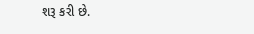શરૂ કરી છે.